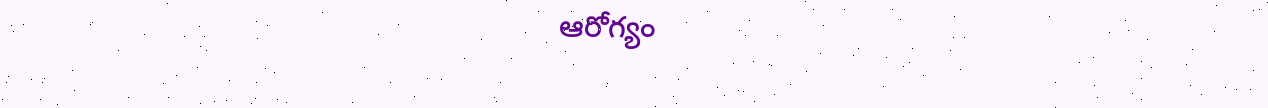ఆరోగ్యం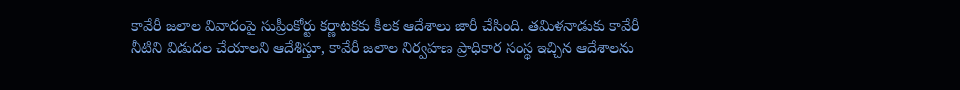కావేరీ జలాల వివాదంపై సుప్రీంకోర్టు కర్ణాటకకు కీలక ఆదేశాలు జారీ చేసింది. తమిళనాడుకు కావేరీ నీటిని విడుదల చేయాలని ఆదేశిస్తూ, కావేరీ జలాల నిర్వహణ ప్రాధికార సంస్థ ఇచ్చిన ఆదేశాలను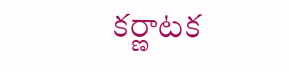కర్ణాటక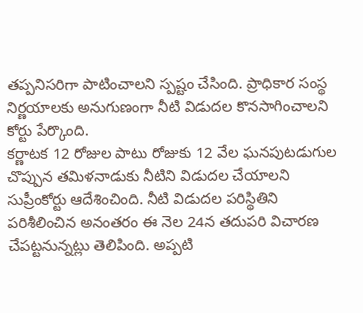తప్పనిసరిగా పాటించాలని స్పష్టం చేసింది. ప్రాధికార సంస్థ నిర్ణయాలకు అనుగుణంగా నీటి విడుదల కొనసాగించాలని కోర్టు పేర్కొంది.
కర్ణాటక 12 రోజుల పాటు రోజుకు 12 వేల ఘనపుటడుగుల చొప్పున తమిళనాడుకు నీటిని విడుదల చేయాలని సుప్రీంకోర్టు ఆదేశించింది. నీటి విడుదల పరిస్థితిని పరిశీలించిన అనంతరం ఈ నెల 24న తదుపరి విచారణ చేపట్టనున్నట్లు తెలిపింది. అప్పటి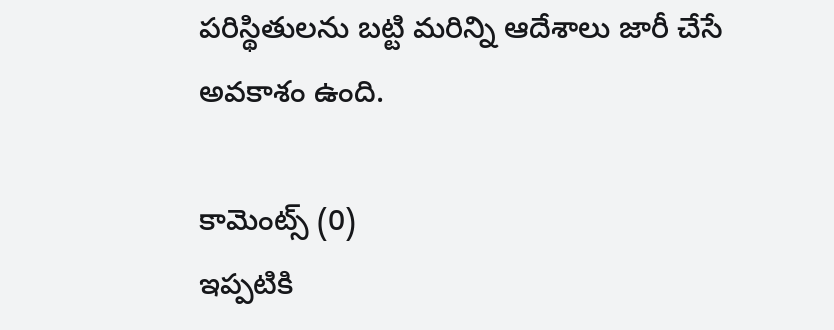పరిస్థితులను బట్టి మరిన్ని ఆదేశాలు జారీ చేసే అవకాశం ఉంది.

కామెంట్స్ (0)
ఇప్పటికి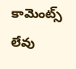కామెంట్స్ లేవు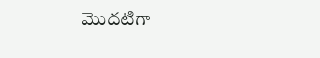మొదటిగా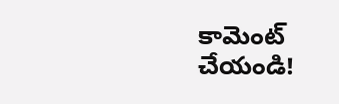కామెంట్ చేయండి!